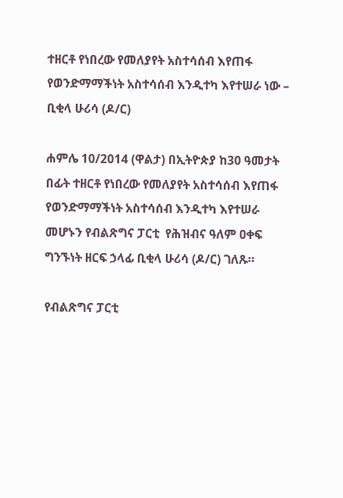ተዘርቶ የነበረው የመለያየት አስተሳሰብ እየጠፋ የወንድማማችነት አስተሳሰብ እንዲተካ እየተሠራ ነው – ቢቂላ ሁሪሳ (ዶ/ር)

ሐምሌ 10/2014 (ዋልታ) በኢትዮጵያ ከ30 ዓመታት በፊት ተዘርቶ የነበረው የመለያየት አስተሳሰብ እየጠፋ የወንድማማችነት አስተሳሰብ እንዲተካ እየተሠራ መሆኑን የብልጽግና ፓርቲ  የሕዝብና ዓለም ዐቀፍ ግንኙነት ዘርፍ ኃላፊ ቢቂላ ሁሪሳ (ዶ/ር) ገለጹ።

የብልጽግና ፓርቲ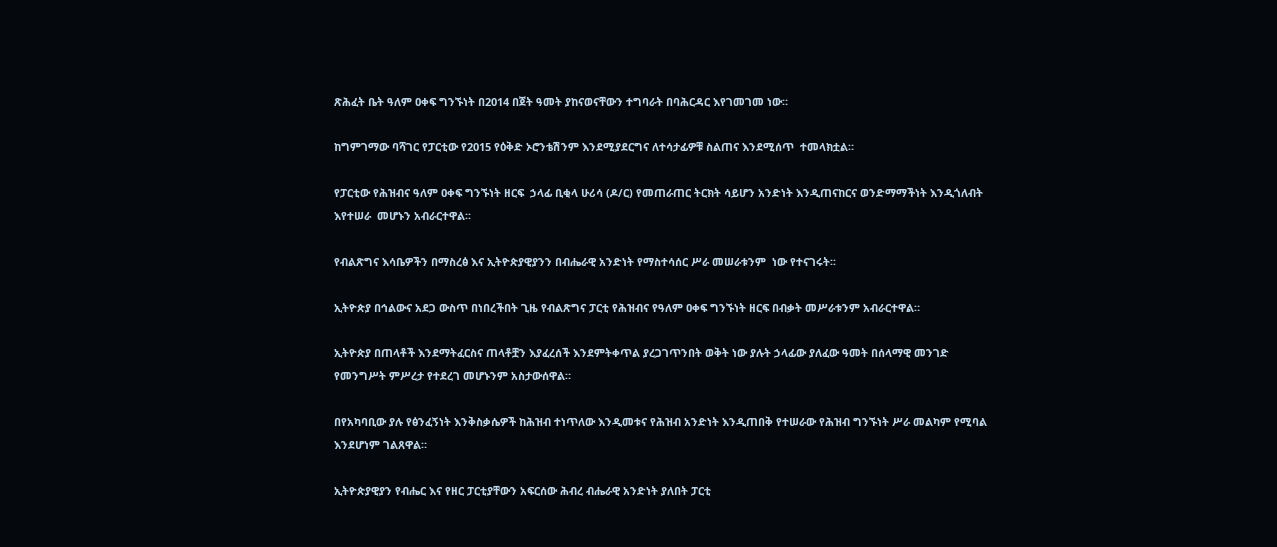ጽሕፈት ቤት ዓለም ዐቀፍ ግንኙነት በ2014 በጀት ዓመት ያከናወናቸውን ተግባራት በባሕርዳር እየገመገመ ነው።

ከግምገማው ባሻገር የፓርቲው የ2015 የዕቅድ ኦሮንቴሽንም እንደሚያደርግና ለተሳታፊዎቹ ስልጠና እንደሚሰጥ  ተመላክቷል።

የፓርቲው የሕዝብና ዓለም ዐቀፍ ግንኙነት ዘርፍ  ኃላፊ ቢቂላ ሁሪሳ (ዶ/ር) የመጠራጠር ትርክት ሳይሆን አንድነት እንዲጠናከርና ወንድማማችነት እንዲጎለብት እየተሠራ  መሆኑን አብራርተዋል፡፡

የብልጽግና እሳቤዎችን በማስረፅ እና ኢትዮጵያዊያንን በብሔራዊ አንድነት የማስተሳሰር ሥራ መሠራቱንም  ነው የተናገሩት፡፡

ኢትዮጵያ በኅልውና አደጋ ውስጥ በነበረችበት ጊዜ የብልጽግና ፓርቲ የሕዝብና የዓለም ዐቀፍ ግንኙነት ዘርፍ በብቃት መሥራቱንም አብራርተዋል።

ኢትዮጵያ በጠላቶች እንደማትፈርስና ጠላቶቿን እያፈረሰች እንደምትቀጥል ያረጋገጥንበት ወቅት ነው ያሉት ኃላፊው ያለፈው ዓመት በሰላማዊ መንገድ የመንግሥት ምሥረታ የተደረገ መሆኑንም አስታውሰዋል።

በየአካባቢው ያሉ የፅንፈኝነት እንቅስቃሴዎች ከሕዝብ ተነጥለው እንዲመቱና የሕዝብ አንድነት እንዲጠበቅ የተሠራው የሕዝብ ግንኙነት ሥራ መልካም የሚባል እንደሆነም ገልጸዋል።

ኢትዮጵያዊያን የብሔር እና የዘር ፓርቲያቸውን አፍርሰው ሕብረ ብሔራዊ አንድነት ያለበት ፓርቲ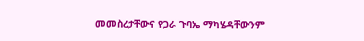መመስረታቸውና የጋራ ጉባኤ ማካሄዳቸውንም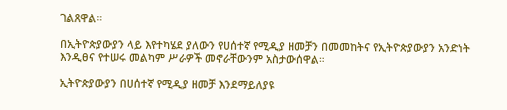ገልጸዋል።

በኢትዮጵያውያን ላይ እየተካሄደ ያለውን የሀሰተኛ የሚዲያ ዘመቻን በመመከትና የኢትዮጵያውያን አንድነት እንዲፀና የተሠሩ መልካም ሥራዎች መኖራቸውንም አስታውሰዋል።

ኢትዮጵያውያን በሀሰተኛ የሚዲያ ዘመቻ እንደማይለያዩ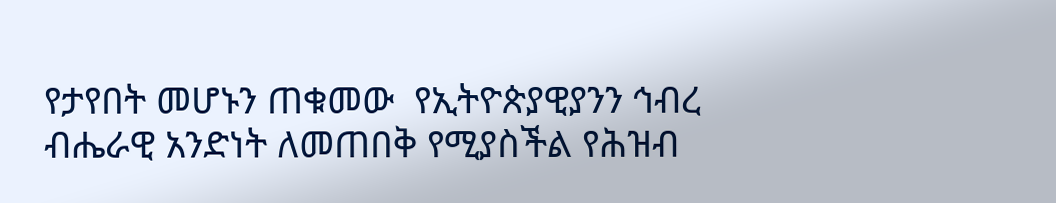የታየበት መሆኑን ጠቁመው  የኢትዮጵያዊያንን ኅብረ ብሔራዊ አንድነት ለመጠበቅ የሚያስችል የሕዝብ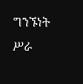ግንኙነት ሥራ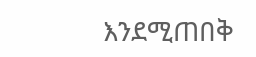እንደሚጠበቅ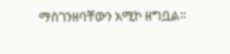ማስገንዘባቸውን አሚኮ ዘግቧል።